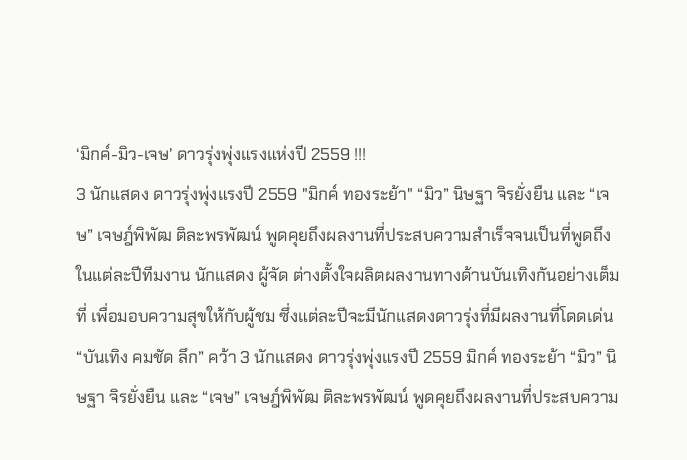‘มิกค์-มิว-เจษ’ ดาวรุ่งพุ่งแรงแห่งปี 2559 !!!
3 นักแสดง ดาวรุ่งพุ่งแรงปี 2559 "มิกค์ ทองระย้า" “มิว” นิษฐา จิรยั่งยืน และ “เจษ” เจษฎ์พิพัฒ ติละพรพัฒน์ พูดคุยถึงผลงานที่ประสบความสำเร็จจนเป็นที่พูดถึง
ในแต่ละปีทีมงาน นักแสดง ผู้จัด ต่างตั้งใจผลิตผลงานทางด้านบันเทิงกันอย่างเต็มที่ เพื่อมอบความสุขให้กับผู้ชม ซึ่งแต่ละปีจะมีนักแสดงดาวรุ่งที่มีผลงานที่โดดเด่น “บันเทิง คมชัด ลึก” คว้า 3 นักแสดง ดาวรุ่งพุ่งแรงปี 2559 มิกค์ ทองระย้า “มิว” นิษฐา จิรยั่งยืน และ “เจษ” เจษฎ์พิพัฒ ติละพรพัฒน์ พูดคุยถึงผลงานที่ประสบความ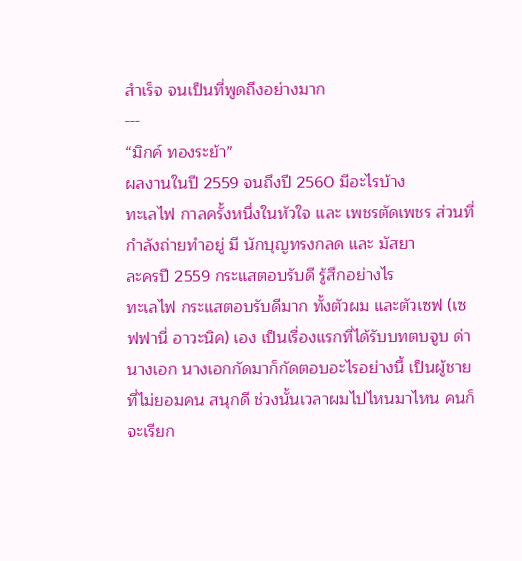สำเร็จ จนเป็นที่พูดถึงอย่างมาก
---
“มิกค์ ทองระย้า”
ผลงานในปี 2559 จนถึงปี 2560 มีอะไรบ้าง
ทะเลไฟ กาลครั้งหนึ่งในหัวใจ และ เพชรตัดเพชร ส่วนที่กำลังถ่ายทำอยู่ มี นักบุญทรงกลด และ มัสยา
ละครปี 2559 กระแสตอบรับดี รู้สึกอย่างไร
ทะเลไฟ กระแสตอบรับดีมาก ทั้งตัวผม และตัวเซฟ (เซฟฟานี่ อาวะนิค) เอง เป็นเรื่องแรกที่ได้รับบทตบจูบ ด่านางเอก นางเอกกัดมาก็กัดตอบอะไรอย่างนี้ เป็นผู้ชายที่ไม่ยอมคน สนุกดี ช่วงนั้นเวลาผมไปไหนมาไหน คนก็จะเรียก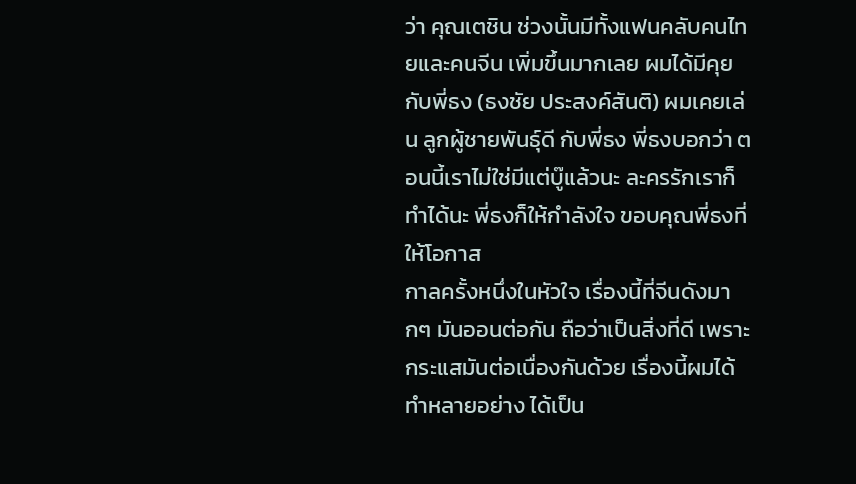ว่า คุณเตชิน ช่วงนั้นมีทั้งแฟนคลับคนไทยและคนจีน เพิ่มขึ้นมากเลย ผมได้มีคุยกับพี่ธง (ธงชัย ประสงค์สันติ) ผมเคยเล่น ลูกผู้ชายพันธุ์ดี กับพี่ธง พี่ธงบอกว่า ตอนนี้เราไม่ใช่มีแต่บู๊แล้วนะ ละครรักเราก็ทำได้นะ พี่ธงก็ให้กำลังใจ ขอบคุณพี่ธงที่ให้โอกาส
กาลครั้งหนึ่งในหัวใจ เรื่องนี้ที่จีนดังมากๆ มันออนต่อกัน ถือว่าเป็นสิ่งที่ดี เพราะกระแสมันต่อเนื่องกันด้วย เรื่องนี้ผมได้ทำหลายอย่าง ได้เป็น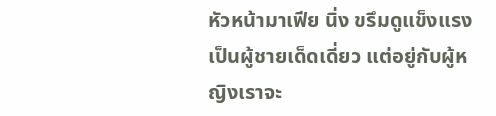หัวหน้ามาเฟีย นิ่ง ขรึมดูแข็งแรง เป็นผู้ชายเด็ดเดี่ยว แต่อยู่กับผู้หญิงเราจะ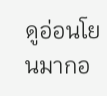ดูอ่อนโยนมากอ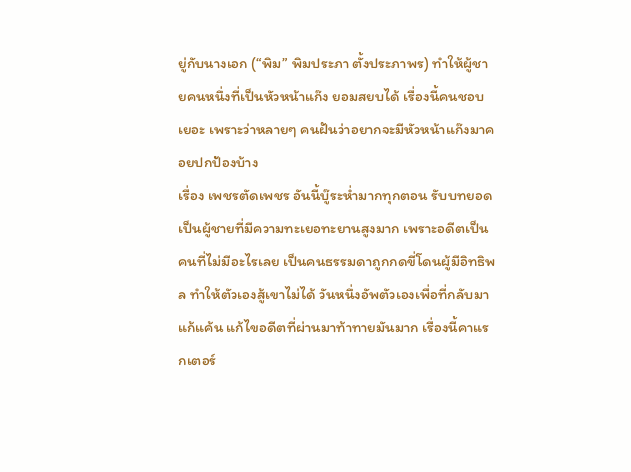ยู่กับนางเอก (“พิม” พิมประภา ตั้งประภาพร) ทำให้ผู้ชายคนหนึ่งที่เป็นหัวหน้าแก๊ง ยอมสยบได้ เรื่องนี้คนชอบเยอะ เพราะว่าหลายๆ คนฝันว่าอยากจะมีหัวหน้าแก๊งมาคอยปกป้องบ้าง
เรื่อง เพชรตัดเพชร อันนี้บู๊ระห่ำมากทุกตอน รับบทยอด เป็นผู้ชายที่มีความทะเยอทะยานสูงมาก เพราะอดีตเป็นคนที่ไม่มีอะไรเลย เป็นคนธรรมดาถูกกดขี่โดนผู้มีอิทธิพล ทำให้ตัวเองสู้เขาไม่ได้ วันหนึ่งอัพตัวเองเพื่อที่กลับมาแก้แค้น แก้ไขอดีตที่ผ่านมาท้าทายมันมาก เรื่องนี้คาแรกเตอร์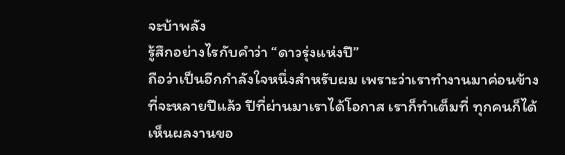จะบ้าพลัง
รู้สึกอย่างไรกับคำว่า “ดาวรุ่งแห่งปี”
ถือว่าเป็นอีกกำลังใจหนึ่งสำหรับผม เพราะว่าเราทำงานมาค่อนข้างที่จะหลายปีแล้ว ปีที่ผ่านมาเราได้โอกาส เราก็ทำเต็มที่ ทุกคนก็ได้เห็นผลงานขอ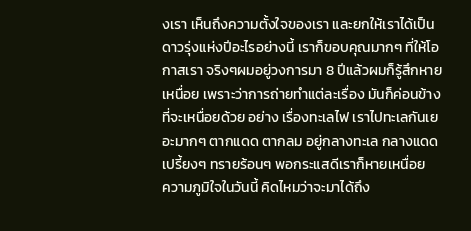งเรา เห็นถึงความตั้งใจของเรา และยกให้เราได้เป็นดาวรุ่งแห่งปีอะไรอย่างนี้ เราก็ขอบคุณมากๆ ที่ให้โอกาสเรา จริงๆผมอยู่วงการมา 8 ปีแล้วผมก็รู้สึกหายเหนื่อย เพราะว่าการถ่ายทำแต่ละเรื่อง มันก็ค่อนข้างที่จะเหนื่อยด้วย อย่าง เรื่องทะเลไฟ เราไปทะเลกันเยอะมากๆ ตากแดด ตากลม อยู่กลางทะเล กลางแดดเปรี้ยงๆ ทรายร้อนๆ พอกระแสดีเราก็หายเหนื่อย
ความภูมิใจในวันนี้ คิดไหมว่าจะมาได้ถึง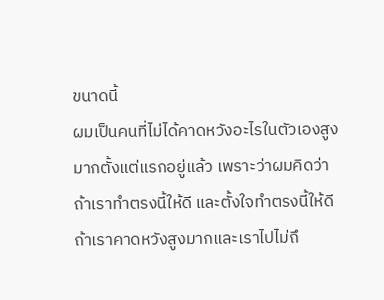ขนาดนี้
ผมเป็นคนที่ไม่ได้คาดหวังอะไรในตัวเองสูงมากตั้งแต่แรกอยู่แล้ว เพราะว่าผมคิดว่า ถ้าเราทำตรงนี้ให้ดี และตั้งใจทำตรงนี้ให้ดี ถ้าเราคาดหวังสูงมากและเราไปไม่ถึ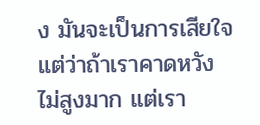ง มันจะเป็นการเสียใจ แต่ว่าถ้าเราคาดหวังไม่สูงมาก แต่เรา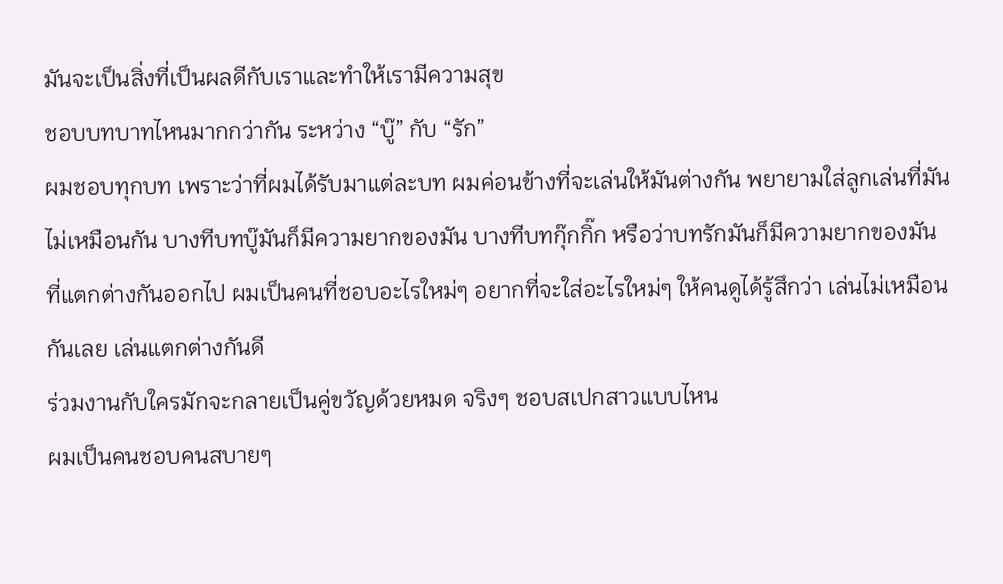มันจะเป็นสิ่งที่เป็นผลดีกับเราและทำให้เรามีความสุข
ชอบบทบาทไหนมากกว่ากัน ระหว่าง “บู๊” กับ “รัก”
ผมชอบทุกบท เพราะว่าที่ผมได้รับมาแต่ละบท ผมค่อนข้างที่จะเล่นให้มันต่างกัน พยายามใส่ลูกเล่นที่มันไม่เหมือนกัน บางทีบทบู๊มันก็มีความยากของมัน บางทีบทกุ๊กกิ๊ก หรือว่าบทรักมันก็มีความยากของมันที่แตกต่างกันออกไป ผมเป็นคนที่ชอบอะไรใหม่ๆ อยากที่จะใส่อะไรใหม่ๆ ให้คนดูได้รู้สึกว่า เล่นไม่เหมือนกันเลย เล่นแตกต่างกันดี
ร่วมงานกับใครมักจะกลายเป็นคู่ขวัญด้วยหมด จริงๆ ชอบสเปกสาวแบบไหน
ผมเป็นคนชอบคนสบายๆ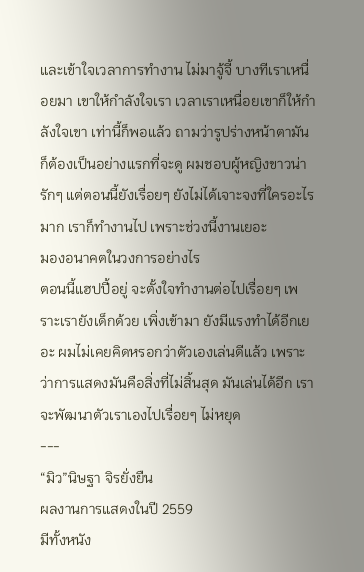และเข้าใจเวลาการทำงาน ไม่มาจู้จี้ บางทีเราเหนื่อยมา เขาให้กำลังใจเรา เวลาเราเหนื่อยเขาก็ให้กำลังใจเขา เท่านี้ก็พอแล้ว ถามว่ารูปร่างหน้าตามันก็ต้องเป็นอย่างแรกที่จะดู ผมชอบผู้หญิงขาวน่ารักๆ แต่ตอนนี้ยังเรื่อยๆ ยังไม่ได้เจาะจงที่ใครอะไรมาก เราก็ทำงานไป เพราะช่วงนี้งานเยอะ
มองอนาคตในวงการอย่างไร
ตอนนี้แฮปปี้อยู่ จะตั้งใจทำงานต่อไปเรื่อยๆ เพราะเรายังเด็กด้วย เพิ่งเข้ามา ยังมีแรงทำได้อีกเยอะ ผมไม่เคยคิดหรอกว่าตัวเองเล่นดีแล้ว เพราะว่าการแสดงมันคือสิ่งที่ไม่สิ้นสุด มันเล่นได้อีก เราจะพัฒนาตัวเราเองไปเรื่อยๆ ไม่หยุด
---
“มิว”นิษฐา จิรยั่งยืน
ผลงานการแสดงในปี 2559
มีทั้งหนัง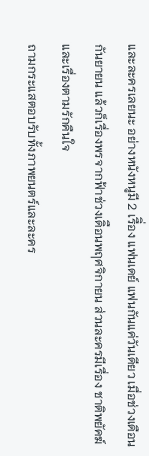และละครเลยนะ อย่างหนังหนูมี 2 เรืิ่อง แฟนเดย์ แฟนกันแค่วันเดียว เมื่อช่วงเดือนกันยายน แล้วก็เรื่องพรจากฟ้าช่วงเดิือนพฤศจิกายน ส่วนละครมีเรื่อง ชาติพยัคฆ์ และเรื่องตามรักคืนใจ
ถามกระแสตอบรับทั้งภาพยนตร์และละคร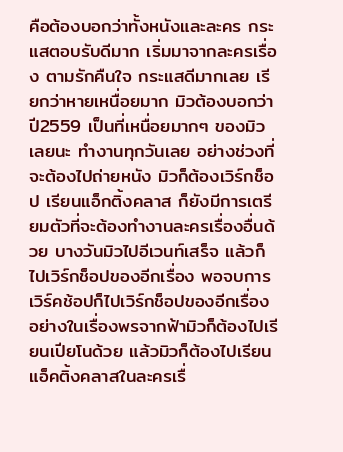คือต้องบอกว่าทั้งหนังและละคร กระแสตอบรับดีมาก เริ่มมาจากละครเรื่อง ตามรักคืนใจ กระแสดีมากเลย เรียกว่าหายเหนื่อยมาก มิวต้องบอกว่าปี2559 เป็นที่เหนื่อยมากๆ ของมิวเลยนะ ทำงานทุกวันเลย อย่างช่วงที่จะต้องไปถ่ายหนัง มิวก็ต้องเวิร์กช็อป เรียนแอ็กติ้งคลาส ก็ยังมีการเตรียมตัวที่จะต้องทำงานละครเรื่องอื่นด้วย บางวันมิวไปอีเวนท์เสร็จ แล้วก็ไปเวิร์กช็อปของอีกเรื่อง พอจบการเวิร์คช้อปก็ไปเวิร์กช็อปของอีกเรื่อง อย่างในเรื่องพรจากฟ้ามิวก็ต้องไปเรียนเปียโนด้วย แล้วมิวก็ต้องไปเรียนแอ็คติ้งคลาสในละครเรื่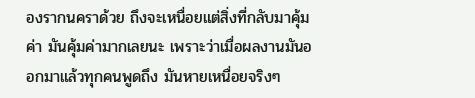องรากนคราด้วย ถึงจะเหนื่อยแต่สิ่งที่กลับมาคุ้มค่า มันคุ้มค่ามากเลยนะ เพราะว่าเมื่อผลงานมันออกมาแล้วทุกคนพูดถึง มันหายเหนื่อยจริงๆ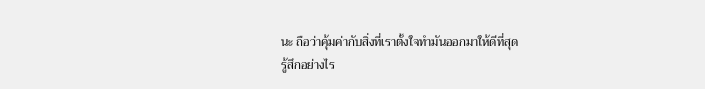นะ ถือว่าคุ้มค่ากับสิ่งที่เราตั้งใจทำมันออกมาให้ดีที่สุด
รู้สึกอย่างไร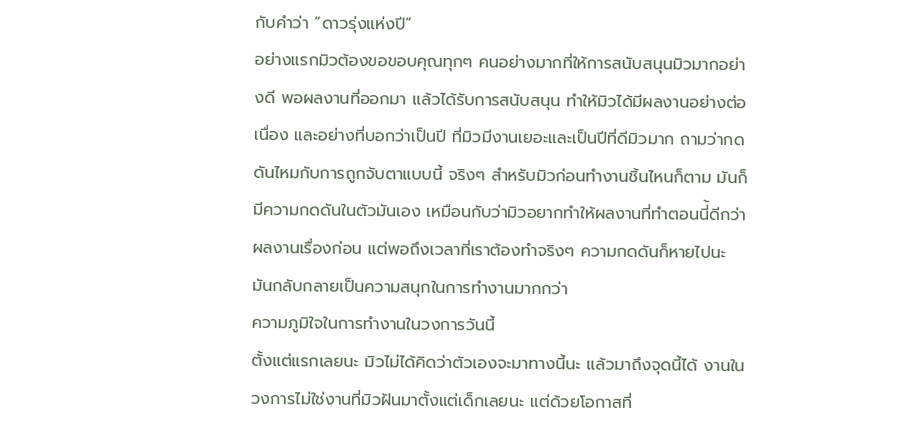กับคำว่า “ดาวรุ่งแห่งปี”
อย่างแรกมิวต้องขอขอบคุณทุกๆ คนอย่างมากที่ให้การสนับสนุนมิวมากอย่างดี พอผลงานที่ออกมา แล้วได้รับการสนับสนุน ทำให้มิวได้มีผลงานอย่างต่อเนื่อง และอย่างที่บอกว่าเป็นปี ที่มิวมีงานเยอะและเป็นปีที่ดีมิวมาก ถามว่ากดดันไหมกับการถูกจับตาแบบนี้ จริงๆ สำหรับมิวก่อนทำงานชิ้นไหนก็ตาม มันก็มีความกดดันในตัวมันเอง เหมือนกับว่ามิวอยากทำให้ผลงานที่ทำตอนนี่้ดีกว่าผลงานเรื่องก่อน แต่พอถึงเวลาที่เราต้องทำจริงๆ ความกดดันก็หายไปนะ มันกลับกลายเป็นความสนุกในการทำงานมากกว่า
ความภูมิใจในการทำงานในวงการวันนี้
ตั้งแต่แรกเลยนะ มิวไม่ได้คิดว่าตัวเองจะมาทางนี้นะ แล้วมาถึงจุดนี้ได้ งานในวงการไม่ใช่งานที่มิวฝันมาตั้งแต่เด็กเลยนะ แต่ด้วยโอกาสที่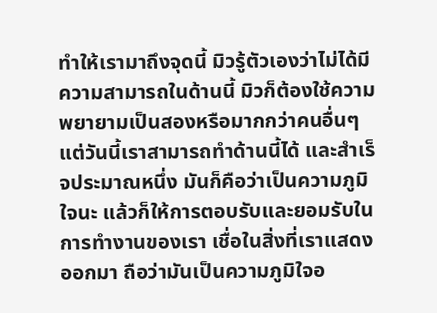ทำให้เรามาถึงจุดนี้ มิวรู้ตัวเองว่าไม่ได้มีความสามารถในด้านนี้ มิวก็ต้องใช้ความพยายามเป็นสองหรือมากกว่าคนอื่นๆ แต่วันนี้เราสามารถทำด้านนี้ได้ และสำเร็จประมาณหนึ่ง มันก็คือว่าเป็นความภูมิใจนะ แล้วก็ให้การตอบรับและยอมรับในการทำงานของเรา เชื่อในสิ่งที่เราแสดงออกมา ถือว่ามันเป็นความภูมิใจอ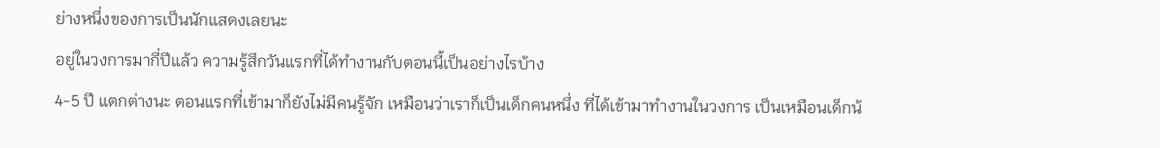ย่างหนึ่งของการเป็นนักแสดงเลยนะ
อยู่ในวงการมากี่ปีแล้ว ความรู้สึกวันแรกที่ได้ทำงานกับตอนนี้เป็นอย่างไรบ้าง
4-5 ปี แตกต่างนะ ตอนแรกที่เข้ามาก็ยังไม่มีคนรู้จัก เหมือนว่าเราก็เป็นเด็กคนหนึ่ง ที่ได้เข้ามาทำงานในวงการ เป็นเหมือนเด็กน้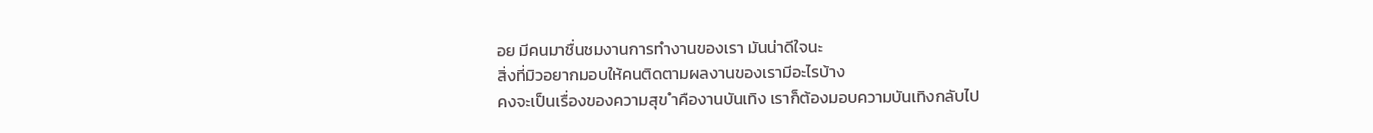อย มีคนมาชื่นชมงานการทำงานของเรา มันน่าดีใจนะ
สิ่งที่มิวอยากมอบให้คนติดตามผลงานของเรามีอะไรบ้าง
คงจะเป็นเรื่องของความสุข ำคืองานบันเทิง เราก็ต้องมอบความบันเทิงกลับไป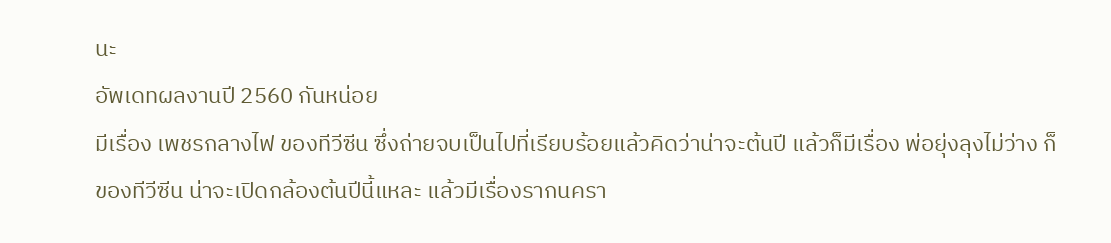นะ
อัพเดทผลงานปี 2560 กันหน่อย
มีเรื่อง เพชรกลางไฟ ของทีวีซีน ซึ่งถ่ายจบเป็นไปที่เรียบร้อยแล้วคิดว่าน่าจะต้นปี แล้วก็มีเรื่อง พ่อยุ่งลุงไม่ว่าง ก็ของทีวีซีน น่าจะเปิดกล้องต้นปีนี้แหละ แล้วมีเรื่องรากนครา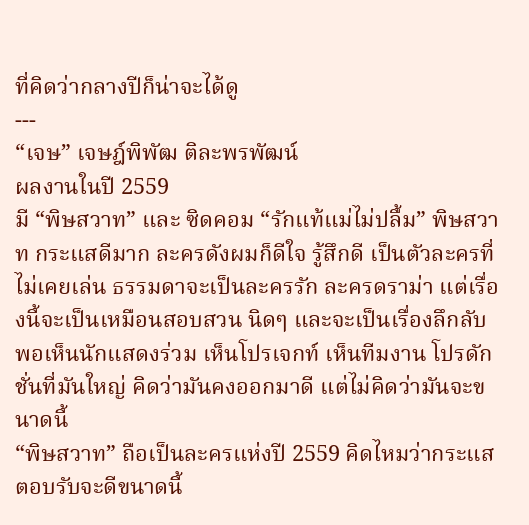ที่คิดว่ากลางปีก็น่าจะได้ดู
---
“เจษ” เจษฎ์พิพัฒ ติละพรพัฒน์
ผลงานในปี 2559
มี “พิษสวาท” และ ซิดคอม “รักแท้แม่ไม่ปลื้ม” พิษสวาท กระแสดีมาก ละครดังผมก็ดีใจ รู้สึกดี เป็นตัวละครที่ไม่เคยเล่น ธรรมดาจะเป็นละครรัก ละครดราม่า แต่เรื่องนี้จะเป็นเหมือนสอบสวน นิดๆ และจะเป็นเรื่องลึกลับ พอเห็นนักแสดงร่วม เห็นโปรเจกท์ เห็นทีมงาน โปรดักชั่นที่มันใหญ่ คิดว่ามันคงออกมาดี แต่ไม่คิดว่ามันจะขนาดนี้
“พิษสวาท” ถือเป็นละครแห่งปี 2559 คิดไหมว่ากระแสตอบรับจะดีขนาดนี้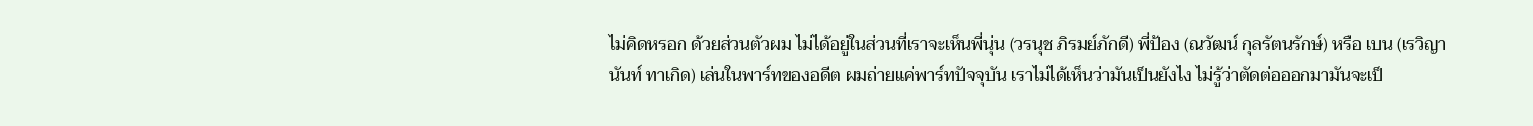ไม่คิดหรอก ด้วยส่วนตัวผม ไม่ได้อยู่ในส่วนที่เราจะเห็นพี่นุ่น (วรนุช ภิรมย์ภักดี) พี่ป้อง (ณวัฒน์ กุลรัตนรักษ์) หรือ เบน (เรวิญานันท์ ทาเกิด) เล่นในพาร์ทของอดีต ผมถ่ายแค่พาร์ทปัจจุบัน เราไม่ได้เห็นว่ามันเป็นยังไง ไม่รู้ว่าตัดต่อออกมามันจะเป็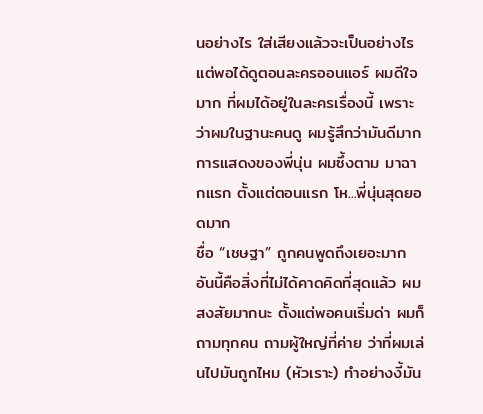นอย่างไร ใส่เสียงแล้วจะเป็นอย่างไร แต่พอได้ดูตอนละครออนแอร์ ผมดีใจมาก ที่ผมได้อยู่ในละครเรื่องนี้ เพราะว่าผมในฐานะคนดู ผมรู้สึกว่ามันดีมาก การแสดงของพี่นุ่น ผมซึ้งตาม มาฉากแรก ตั้งแต่ตอนแรก โห...พี่นุ่นสุดยอดมาก
ชื่อ “เชษฐา” ถูกคนพูดถึงเยอะมาก
อันนี้คือสิ่งที่ไม่ได้คาดคิดที่สุดแล้ว ผมสงสัยมากนะ ตั้งแต่พอคนเริ่มด่า ผมก็ถามทุกคน ถามผู้ใหญ่ที่ค่าย ว่าที่ผมเล่นไปมันถูกไหม (หัวเราะ) ทำอย่างงี้มัน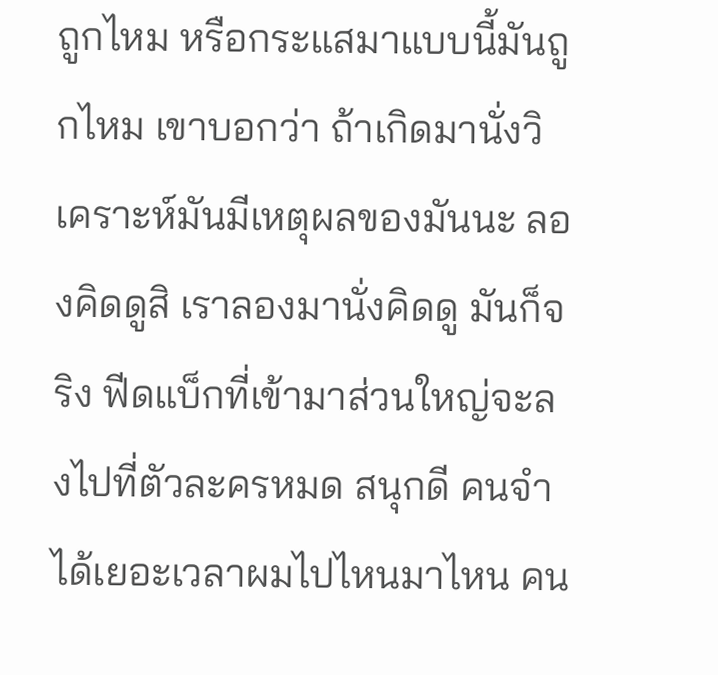ถูกไหม หรือกระแสมาแบบนี้มันถูกไหม เขาบอกว่า ถ้าเกิดมานั่งวิเคราะห์มันมีเหตุผลของมันนะ ลองคิดดูสิ เราลองมานั่งคิดดู มันก็จริง ฟีดแบ็กที่เข้ามาส่วนใหญ่จะลงไปที่ตัวละครหมด สนุกดี คนจำได้เยอะเวลาผมไปไหนมาไหน คน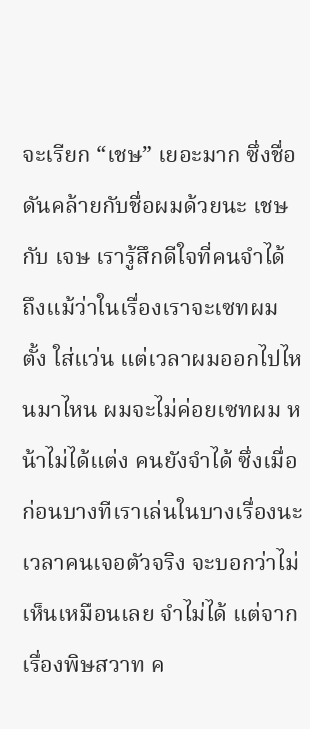จะเรียก “เชษ” เยอะมาก ซึ่งชื่อดันคล้ายกับชื่อผมด้วยนะ เชษ กับ เจษ เรารู้สึกดีใจที่คนจำได้ ถึงแม้ว่าในเรื่องเราจะเซทผมตั้ง ใส่แว่น แต่เวลาผมออกไปไหนมาไหน ผมจะไม่ค่อยเซทผม หน้าไม่ได้แต่ง คนยังจำได้ ซึ่งเมื่อก่อนบางทีเราเล่นในบางเรื่องนะ เวลาคนเจอตัวจริง จะบอกว่าไม่เห็นเหมือนเลย จำไม่ได้ แต่จากเรื่องพิษสวาท ค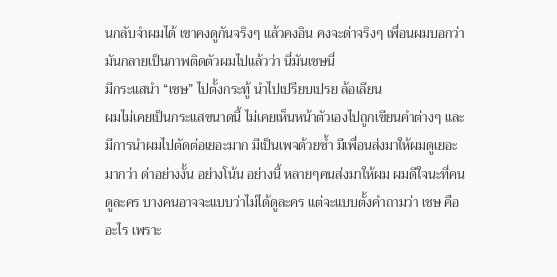นกลับจำผมได้ เขาคงดูกันจริงๆ แล้วคงอิน คงจะด่าจริงๆ เพื่อนผมบอกว่า มันกลายเป็นภาพติดตัวผมไปแล้วว่า นี่มันเชษนี่
มีกระแสนำ “เชษ” ไปตั้งกระทู้ นำไปเปรียบเปรย ล้อเลียน
ผมไม่เคยเป็นกระแสขนาดนี้ ไม่เคยเห็นหน้าตัวเองไปถูกเขียนคำต่างๆ และมีการนำผมไปตัดต่อเยอะมาก มีเป็นเพจด้วยซ้ำ มีเพื่อนส่งมาให้ผมดูเยอะมากว่า ด่าอย่างงั้น อย่างโน้น อย่างนี้ หลายๆคนส่งมาให้ผม ผมดีใจนะที่คนดูละคร บางคนอาจจะแบบว่าไม่ได้ดูละคร แต่จะแบบตั้งคำถามว่า เชษ คืออะไร เพราะ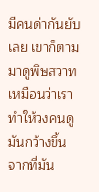มีคนด่ากันยับเลย เขาก็ตามมาดูพิษสวาทเหมือนว่าเราทำให้วงคนดูมันกว้างขึ้น จากที่มัน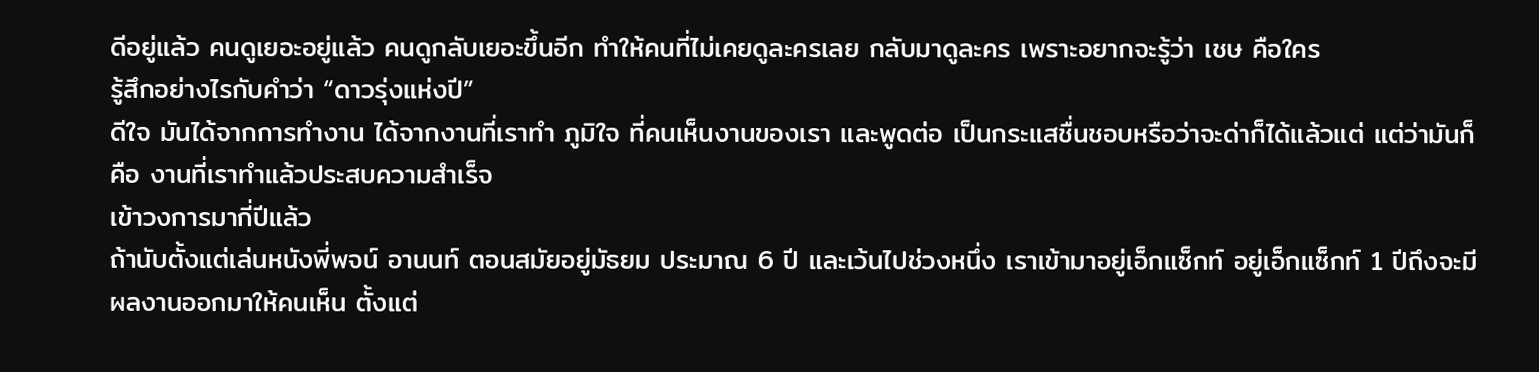ดีอยู่แล้ว คนดูเยอะอยู่แล้ว คนดูกลับเยอะขึ้นอีก ทำให้คนที่ไม่เคยดูละครเลย กลับมาดูละคร เพราะอยากจะรู้ว่า เชษ คือใคร
รู้สึกอย่างไรกับคำว่า “ดาวรุ่งแห่งปี”
ดีใจ มันได้จากการทำงาน ได้จากงานที่เราทำ ภูมิใจ ที่คนเห็นงานของเรา และพูดต่อ เป็นกระแสชื่นชอบหรือว่าจะด่าก็ได้แล้วแต่ แต่ว่ามันก็คือ งานที่เราทำแล้วประสบความสำเร็จ
เข้าวงการมากี่ปีแล้ว
ถ้านับตั้งแต่เล่นหนังพี่พจน์ อานนท์ ตอนสมัยอยู่มัธยม ประมาณ 6 ปี และเว้นไปช่วงหนึ่ง เราเข้ามาอยู่เอ็กแซ็กท์ อยู่เอ็กแซ็กท์ 1 ปีถึงจะมีผลงานออกมาให้คนเห็น ตั้งแต่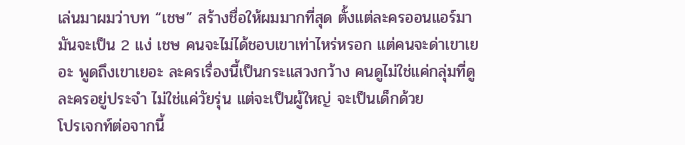เล่นมาผมว่าบท “เชษ” สร้างชื่อให้ผมมากที่สุด ตั้งแต่ละครออนแอร์มา มันจะเป็น 2 แง่ เชษ คนจะไม่ได้ชอบเขาเท่าไหร่หรอก แต่คนจะด่าเขาเยอะ พูดถึงเขาเยอะ ละครเรื่องนี้เป็นกระแสวงกว้าง คนดูไม่ใช่แค่กลุ่มที่ดูละครอยู่ประจำ ไม่ใช่แค่วัยรุ่น แต่จะเป็นผู้ใหญ่ จะเป็นเด็กด้วย
โปรเจกท์ต่อจากนี้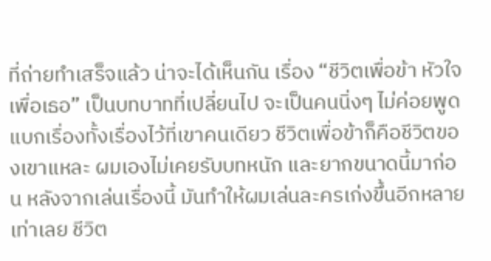ที่ถ่ายทำเสร็จแล้ว น่าจะได้เห็นกัน เรื่อง “ชีวิตเพื่อข้า หัวใจเพื่อเธอ” เป็นบทบาทที่เปลี่ยนไป จะเป็นคนนิ่งๆ ไม่ค่อยพูด แบกเรื่องทั้งเรื่องไว้ที่เขาคนเดียว ชีวิตเพื่อข้าก็คือชีวิตของเขาแหละ ผมเองไม่เคยรับบทหนัก และยากขนาดนี้มาก่อน หลังจากเล่นเรื่องนี้ มันทำให้ผมเล่นละครเก่งขึ้นอีกหลายเท่าเลย ชีวิต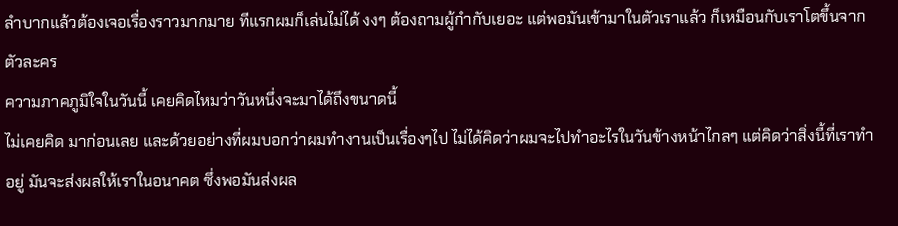ลำบากแล้วต้องเจอเรื่องราวมากมาย ทีแรกผมก็เล่นไม่ได้ งงๆ ต้องถามผู้กำกับเยอะ แต่พอมันเข้ามาในตัวเราแล้ว ก็เหมือนกับเราโตขึ้นจากตัวละคร
ความภาคภูมิใจในวันนี้ เคยคิดไหมว่าวันหนึ่งจะมาได้ถึงขนาดนี้
ไม่เคยคิด มาก่อนเลย และด้วยอย่างที่ผมบอกว่าผมทำงานเป็นเรื่องๆไป ไม่ได้คิดว่าผมจะไปทำอะไรในวันข้างหน้าไกลๆ แต่คิดว่าสิ่งนี้ที่เราทำอยู่ มันจะส่งผลให้เราในอนาคต ซึ่งพอมันส่งผล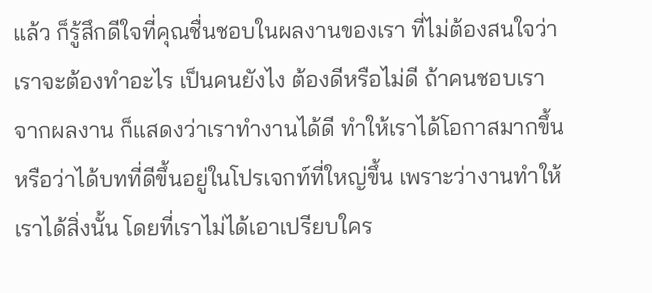แล้ว ก็รู้สึกดีใจที่คุณชื่นชอบในผลงานของเรา ที่ไม่ต้องสนใจว่าเราจะต้องทำอะไร เป็นคนยังไง ต้องดีหรือไม่ดี ถ้าคนชอบเราจากผลงาน ก็แสดงว่าเราทำงานได้ดี ทำให้เราได้โอกาสมากขึ้น หรือว่าได้บทที่ดีขึ้นอยู่ในโปรเจกท์ที่ใหญ่ขึ้น เพราะว่างานทำให้เราได้สิ่งนั้น โดยที่เราไม่ได้เอาเปรียบใคร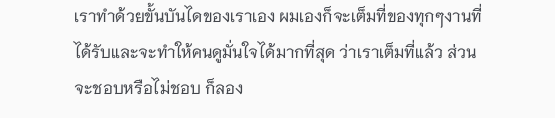เราทำด้วยขั้นบันไดของเราเอง ผมเองก็จะเต็มที่ของทุกๆงานที่ได้รับและจะทำให้คนดูมั่นใจได้มากที่สุด ว่าเราเต็มที่แล้ว ส่วนจะชอบหรือไม่ชอบ ก็ลอง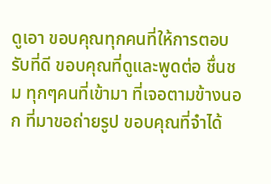ดูเอา ขอบคุณทุกคนที่ให้การตอบรับที่ดี ขอบคุณที่ดูและพูดต่อ ชื่นชม ทุกๆคนที่เข้ามา ที่เจอตามข้างนอก ที่มาขอถ่ายรูป ขอบคุณที่จำได้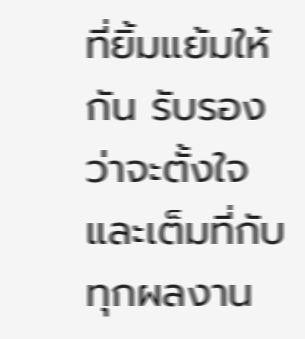ที่ยิ้มแย้มให้กัน รับรองว่าจะตั้งใจและเต็มที่กับทุกผลงาน